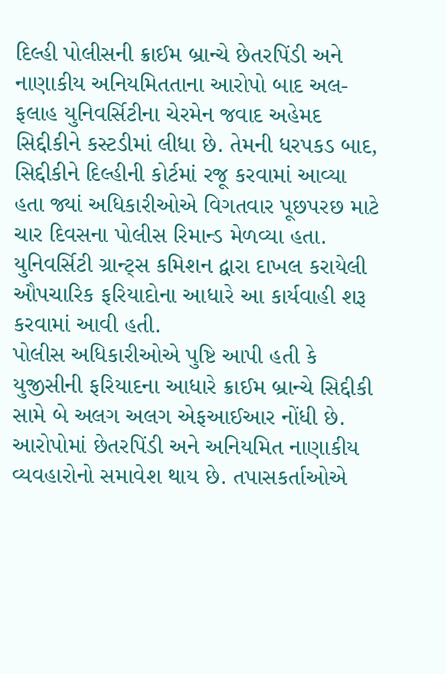દિલ્હી પોલીસની ક્રાઈમ બ્રાન્ચે છેતરપિંડી અને નાણાકીય અનિયમિતતાના આરોપો બાદ અલ-ફલાહ યુનિવર્સિટીના ચેરમેન જવાદ અહેમદ સિદ્દીકીને કસ્ટડીમાં લીધા છે. તેમની ધરપકડ બાદ, સિદ્દીકીને દિલ્હીની કોર્ટમાં રજૂ કરવામાં આવ્યા હતા જ્યાં અધિકારીઓએ વિગતવાર પૂછપરછ માટે ચાર દિવસના પોલીસ રિમાન્ડ મેળવ્યા હતા. યુનિવર્સિટી ગ્રાન્ટ્સ કમિશન દ્વારા દાખલ કરાયેલી ઔપચારિક ફરિયાદોના આધારે આ કાર્યવાહી શરૂ કરવામાં આવી હતી.
પોલીસ અધિકારીઓએ પુષ્ટિ આપી હતી કે યુજીસીની ફરિયાદના આધારે ક્રાઈમ બ્રાન્ચે સિદ્દીકી સામે બે અલગ અલગ એફઆઈઆર નોંધી છે. આરોપોમાં છેતરપિંડી અને અનિયમિત નાણાકીય વ્યવહારોનો સમાવેશ થાય છે. તપાસકર્તાઓએ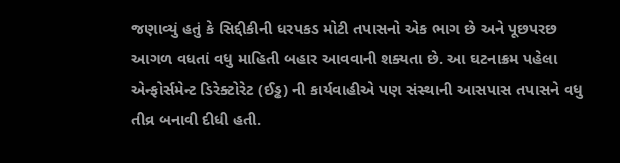જણાવ્યું હતું કે સિદ્દીકીની ધરપકડ મોટી તપાસનો એક ભાગ છે અને પૂછપરછ આગળ વધતાં વધુ માહિતી બહાર આવવાની શક્યતા છે. આ ઘટનાક્રમ પહેલા એન્ફોર્સમેન્ટ ડિરેક્ટોરેટ (ઈડ્ઢ) ની કાર્યવાહીએ પણ સંસ્થાની આસપાસ તપાસને વધુ તીવ્ર બનાવી દીધી હતી.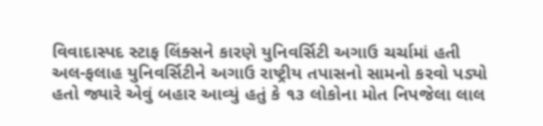વિવાદાસ્પદ સ્ટાફ લિંક્સને કારણે યુનિવર્સિટી અગાઉ ચર્ચામાં હતી
અલ-ફલાહ યુનિવર્સિટીને અગાઉ રાષ્ટ્રીય તપાસનો સામનો કરવો પડ્યો હતો જ્યારે એવું બહાર આવ્યું હતું કે ૧૩ લોકોના મોત નિપજેલા લાલ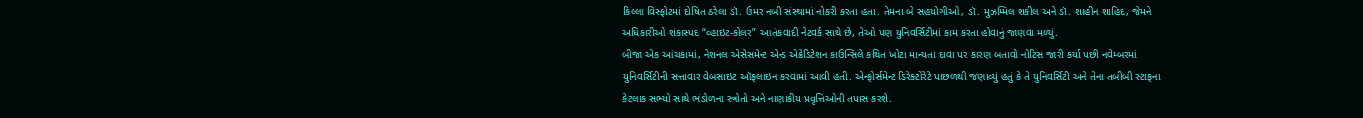કિલ્લા વિસ્ફોટમાં દોષિત ઠરેલા ડૉ. ઉમર નબી સંસ્થામાં નોકરી કરતા હતા. તેમના બે સહયોગીઓ, ડૉ. મુઝમ્મિલ શકીલ અને ડૉ. શાહીન શાહિદ, જેમને અધિકારીઓ શંકાસ્પદ “વ્હાઇટ-કોલર” આતંકવાદી નેટવર્ક સાથે છે, તેઓ પણ યુનિવર્સિટીમાં કામ કરતા હોવાનું જાણવા મળ્યું.
બીજા એક આંચકામાં, નેશનલ એસેસમેન્ટ એન્ડ એક્રેડિટેશન કાઉન્સિલે કથિત ખોટા માન્યતા દાવા પર કારણ બતાવો નોટિસ જારી કર્યા પછી નવેમ્બરમાં યુનિવર્સિટીની સત્તાવાર વેબસાઇટ ઑફલાઇન કરવામાં આવી હતી. એન્ફોર્સમેન્ટ ડિરેક્ટોરેટે પાછળથી જણાવ્યું હતું કે તે યુનિવર્સિટી અને તેના તબીબી સ્ટાફના કેટલાક સભ્યો સાથે ભંડોળના સ્ત્રોતો અને નાણાકીય પ્રવૃત્તિઓની તપાસ કરશે.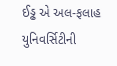ઈડ્ઢ એ અલ-ફલાહ યુનિવર્સિટીની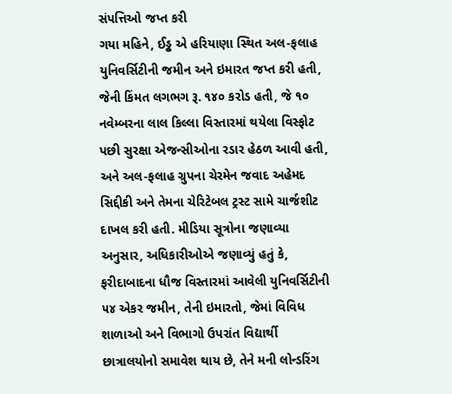સંપત્તિઓ જપ્ત કરી
ગયા મહિને, ઈડ્ઢ એ હરિયાણા સ્થિત અલ-ફલાહ યુનિવર્સિટીની જમીન અને ઇમારત જપ્ત કરી હતી, જેની કિંમત લગભગ રૂ. ૧૪૦ કરોડ હતી, જે ૧૦ નવેમ્બરના લાલ કિલ્લા વિસ્તારમાં થયેલા વિસ્ફોટ પછી સુરક્ષા એજન્સીઓના રડાર હેઠળ આવી હતી, અને અલ-ફલાહ ગ્રુપના ચેરમેન જવાદ અહેમદ સિદ્દીકી અને તેમના ચેરિટેબલ ટ્રસ્ટ સામે ચાર્જશીટ દાખલ કરી હતી. મીડિયા સૂત્રોના જણાવ્યા અનુસાર, અધિકારીઓએ જણાવ્યું હતું કે, ફરીદાબાદના ધૌજ વિસ્તારમાં આવેલી યુનિવર્સિટીની ૫૪ એકર જમીન, તેની ઇમારતો, જેમાં વિવિધ શાળાઓ અને વિભાગો ઉપરાંત વિદ્યાર્થી છાત્રાલયોનો સમાવેશ થાય છે, તેને મની લોન્ડરિંગ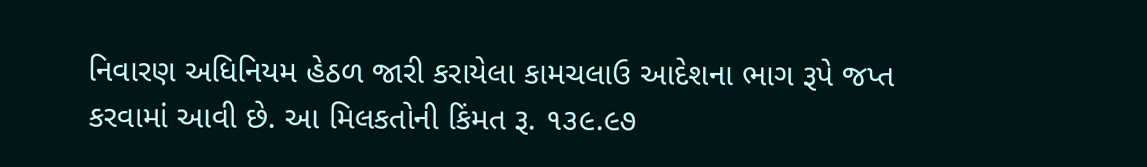નિવારણ અધિનિયમ હેઠળ જારી કરાયેલા કામચલાઉ આદેશના ભાગ રૂપે જપ્ત કરવામાં આવી છે. આ મિલકતોની કિંમત રૂ. ૧૩૯.૯૭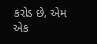કરોડ છે, એમ એક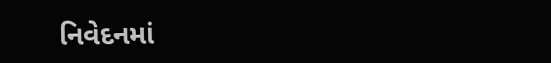નિવેદનમાં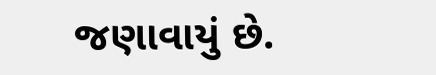જણાવાયું છે.